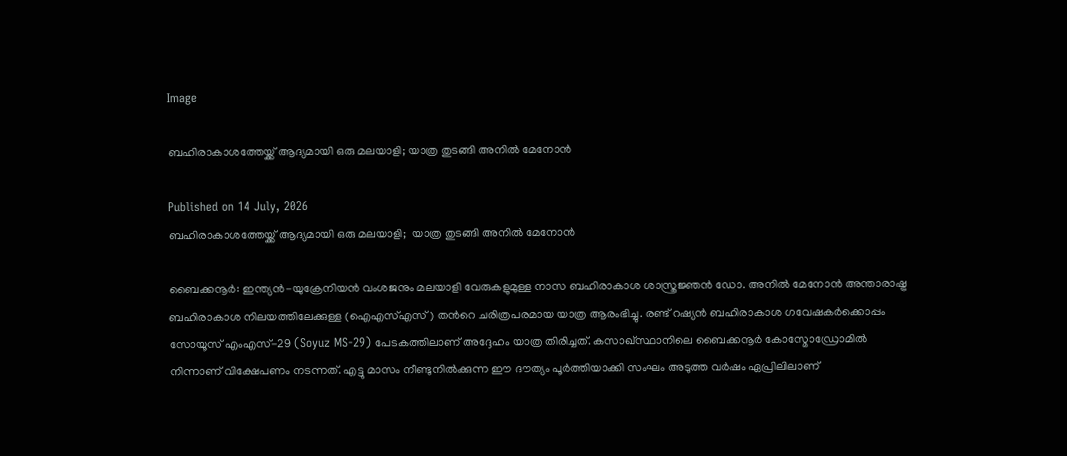Image

ബഹിരാകാശത്തേയ്ക്ക് ആദ്യമായി ഒരു മലയാളി; യാത്ര തുടങ്ങി അനില്‍ മേനോന്‍

Published on 14 July, 2026
ബഹിരാകാശത്തേയ്ക്ക് ആദ്യമായി ഒരു മലയാളി;  യാത്ര തുടങ്ങി അനില്‍ മേനോന്‍

ബൈക്കനൂർ: ഇന്ത്യൻ-യുക്രേനിയൻ വംശജനും മലയാളി വേരുകളുമുള്ള നാസ ബഹിരാകാശ ശാസ്ത്രജ്ഞൻ ഡോ. അനിൽ മേനോൻ അന്താരാഷ്ട്ര ബഹിരാകാശ നിലയത്തിലേക്കുള്ള (ഐഎസ്എസ്) തന്‍റെ ചരിത്രപരമായ യാത്ര ആരംഭിച്ചു. രണ്ട് റഷ്യൻ ബഹിരാകാശ ഗവേഷകർക്കൊപ്പം സോയൂസ് എംഎസ്-29 (Soyuz MS-29) പേടകത്തിലാണ് അദ്ദേഹം യാത്ര തിരിച്ചത്. കസാഖ്സ്ഥാനിലെ ബൈക്കനൂർ കോസ്മോഡ്രോമിൽ നിന്നാണ് വിക്ഷേപണം നടന്നത്. എട്ടു മാസം നീണ്ടുനിൽക്കുന്ന ഈ ദൗത്യം പൂർത്തിയാക്കി സംഘം അടുത്ത വർഷം ഏപ്രിലിലാണ്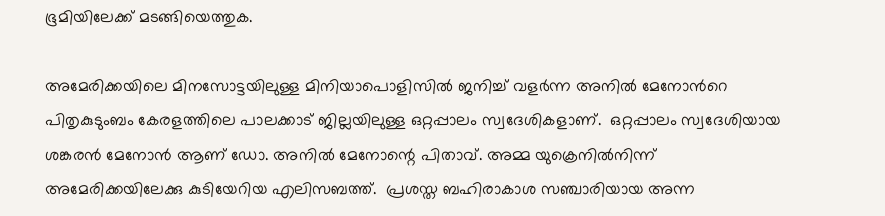ഭൂമിയിലേക്ക് മടങ്ങിയെത്തുക.

അമേരിക്കയിലെ മിനസോട്ടയിലുള്ള മിനിയാപൊളിസിൽ ജനിച്ച് വളർന്ന അനിൽ മേനോന്‍റെ പിതൃകുടുംബം കേരളത്തിലെ പാലക്കാട് ജില്ലയിലുള്ള ഒറ്റപ്പാലം സ്വദേശികളാണ്.  ഒറ്റപ്പാലം സ്വദേശിയായ ശങ്കരന്‍ മേനോന്‍ ആണ് ഡോ. അനില്‍ മേനോന്റെ പിതാവ്. അമ്മ യുക്രെനില്‍നിന്ന് അമേരിക്കയിലേക്കു കുടിയേറിയ എലിസബത്ത്.  പ്രശസ്ത ബഹിരാകാശ സഞ്ചാരിയായ അന്ന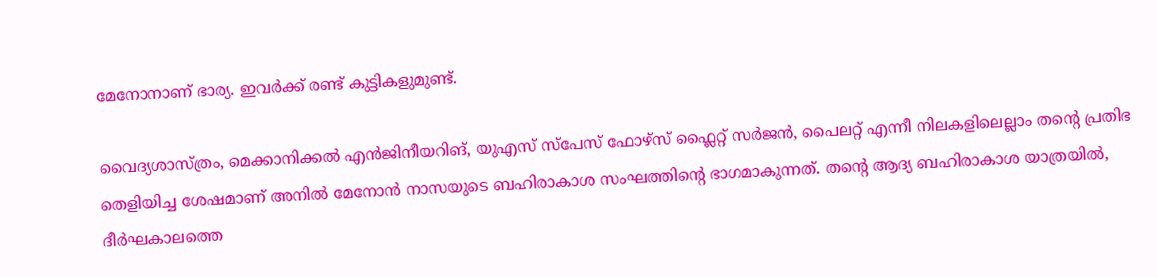മേനോനാണ് ഭാര്യ. ഇവർക്ക് രണ്ട് കുട്ടികളുമുണ്ട്.

വൈദ്യശാസ്ത്രം, മെക്കാനിക്കൽ എൻജിനീയറിങ്, യുഎസ് സ്പേസ് ഫോഴ്സ് ഫ്ലൈറ്റ് സർജൻ, പൈലറ്റ് എന്നീ നിലകളിലെല്ലാം തന്‍റെ പ്രതിഭ തെളിയിച്ച ശേഷമാണ് അനിൽ മേനോൻ നാസയുടെ ബഹിരാകാശ സംഘത്തിന്‍റെ ഭാഗമാകുന്നത്. തന്‍റെ ആദ്യ ബഹിരാകാശ യാത്രയിൽ, ദീർഘകാലത്തെ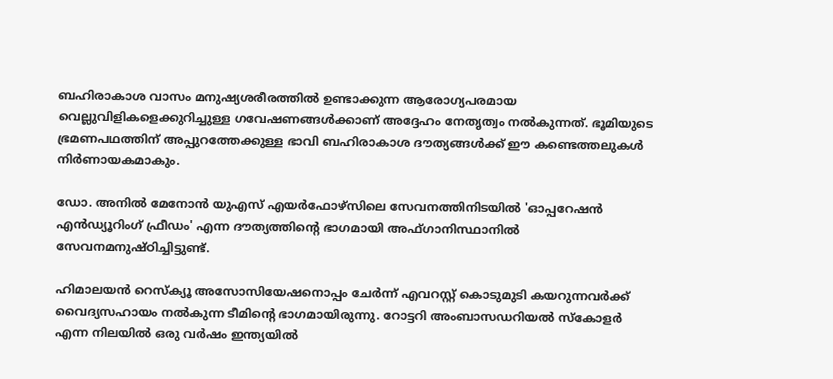ബഹിരാകാശ വാസം മനുഷ്യശരീരത്തിൽ ഉണ്ടാക്കുന്ന ആരോഗ്യപരമായ വെല്ലുവിളികളെക്കുറിച്ചുള്ള ഗവേഷണങ്ങൾക്കാണ് അദ്ദേഹം നേതൃത്വം നൽകുന്നത്. ഭൂമിയുടെ ഭ്രമണപഥത്തിന് അപ്പുറത്തേക്കുള്ള ഭാവി ബഹിരാകാശ ദൗത്യങ്ങൾക്ക് ഈ കണ്ടെത്തലുകൾ നിർണായകമാകും.

ഡോ. അനില്‍ മേനോന്‍ യുഎസ് എയര്‍ഫോഴ്സിലെ സേവനത്തിനിടയില്‍ 'ഓപ്പറേഷന്‍ എന്‍ഡ്യൂറിംഗ് ഫ്രീഡം' എന്ന ദൗത്യത്തിന്റെ ഭാഗമായി അഫ്ഗാനിസ്ഥാനില്‍ സേവനമനുഷ്ഠിച്ചിട്ടുണ്ട്.

ഹിമാലയന്‍ റെസ്‌ക്യൂ അസോസിയേഷനൊപ്പം ചേര്‍ന്ന് എവറസ്റ്റ് കൊടുമുടി കയറുന്നവര്‍ക്ക് വൈദ്യസഹായം നല്‍കുന്ന ടീമിന്റെ ഭാഗമായിരുന്നു. റോട്ടറി അംബാസഡറിയല്‍ സ്‌കോളര്‍ എന്ന നിലയില്‍ ഒരു വര്‍ഷം ഇന്ത്യയില്‍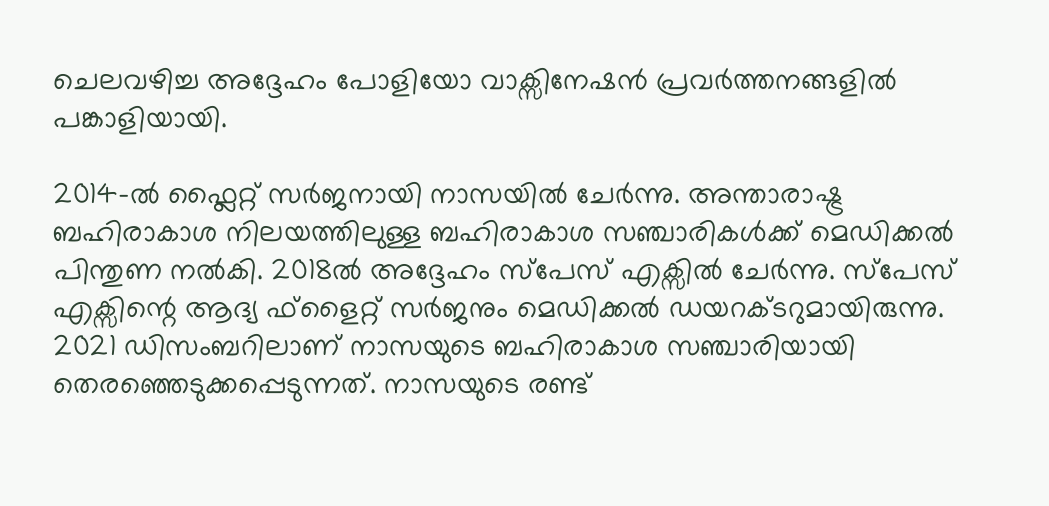ചെലവഴിച്ച അദ്ദേഹം പോളിയോ വാക്സിനേഷന്‍ പ്രവര്‍ത്തനങ്ങളില്‍ പങ്കാളിയായി.

2014-ല്‍ ഫ്ലൈറ്റ് സര്‍ജനായി നാസയില്‍ ചേര്‍ന്നു. അന്താരാഷ്ട്ര ബഹിരാകാശ നിലയത്തിലുള്ള ബഹിരാകാശ സഞ്ചാരികള്‍ക്ക് മെഡിക്കല്‍ പിന്തുണ നല്‍കി. 2018ല്‍ അദ്ദേഹം സ്പേസ് എക്സില്‍ ചേര്‍ന്നു. സ്പേസ് എക്സിന്റെ ആദ്യ ഫ്ളൈറ്റ് സര്‍ജനും മെഡിക്കല്‍ ഡയറക്ടറുമായിരുന്നു. 2021 ഡിസംബറിലാണ് നാസയുടെ ബഹിരാകാശ സഞ്ചാരിയായി തെരഞ്ഞെടുക്കപ്പെടുന്നത്. നാസയുടെ രണ്ട്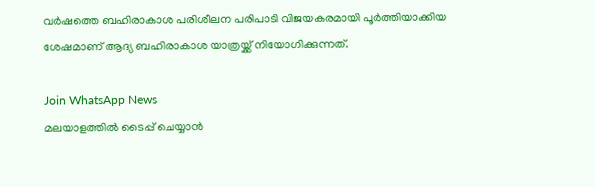വര്‍ഷത്തെ ബഹിരാകാശ പരിശീലന പരിപാടി വിജയകരമായി പൂര്‍ത്തിയാക്കിയ ശേഷമാണ് ആദ്യ ബഹിരാകാശ യാത്രയ്ക്ക് നിയോഗിക്കുന്നത്.

Join WhatsApp News
മലയാളത്തില്‍ ടൈപ്പ് ചെയ്യാന്‍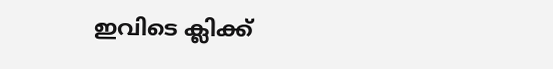ഇവിടെ ക്ലിക്ക്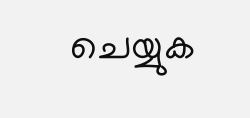ചെയ്യുക